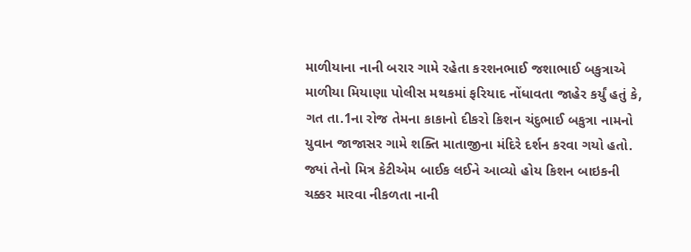માળીયાના નાની બરાર ગામે રહેતા કરશનભાઈ જશાભાઈ બકુત્રાએ માળીયા મિયાણા પોલીસ મથકમાં ફરિયાદ નોંધાવતા જાહેર કર્યું હતું કે, ગત તા.1ના રોજ તેમના કાકાનો દીકરો કિશન ચંદુભાઈ બકુત્રા નામનો યુવાન જાજાસર ગામે શક્તિ માતાજીના મંદિરે દર્શન કરવા ગયો હતો. જ્યાં તેનો મિત્ર કેટીએમ બાઈક લઈને આવ્યો હોય કિશન બાઇકની ચક્કર મારવા નીકળતા નાની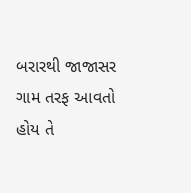બરારથી જાજાસર ગામ તરફ આવતો હોય તે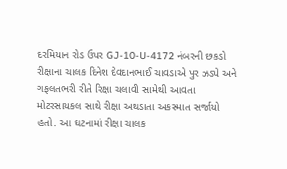દરમિયાન રોડ ઉપર GJ-10-U-4172 નંબરની છકડો રીક્ષાના ચાલક દિનેશ દેવદાનભાઈ ચાવડાએ પુર ઝડપે અને ગફલતભરી રીતે રિક્ષા ચલાવી સામેથી આવતા મોટરસાયકલ સાથે રીક્ષા અથડાતા અકસ્માત સર્જાયો હતો. આ ઘટનામાં રીક્ષા ચાલક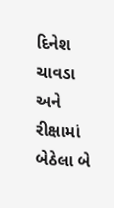દિનેશ ચાવડા અને રીક્ષામાં બેઠેલા બે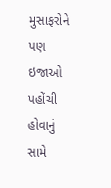મુસાફરોને પણ ઇજાઓ પહોંચી હોવાનું સામે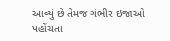આવ્યું છે તેમજ ગંભીર ઇજાઓ પહોંચતા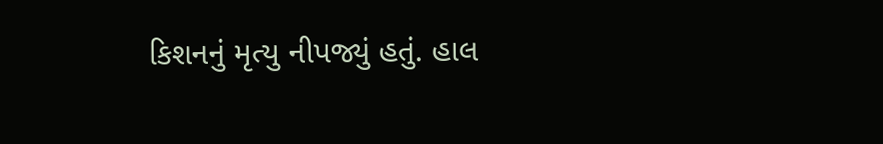કિશનનું મૃત્યુ નીપજ્યું હતું. હાલ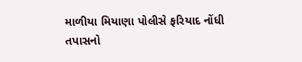માળીયા મિયાણા પોલીસે ફરિયાદ નોંધી તપાસનો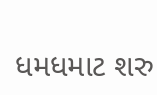ધમધમાટ શરુ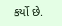કર્યો છે.